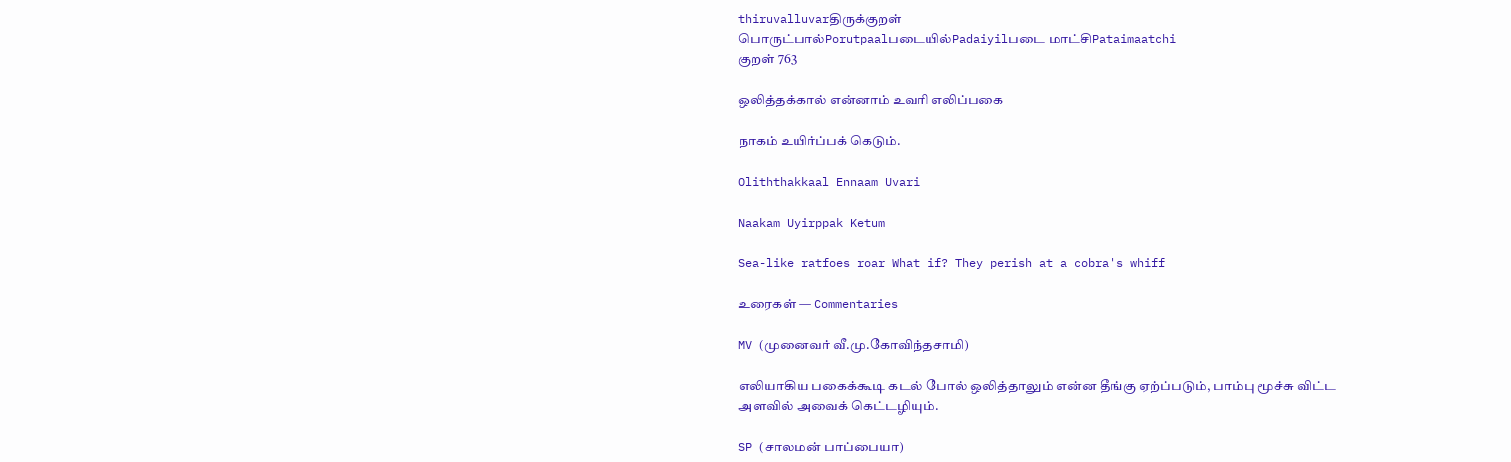thiruvalluvarதிருக்குறள்
பொருட்பால்Porutpaalபடையில்Padaiyilபடை மாட்சிPataimaatchi
குறள் 763

ஒலித்தக்கால் என்னாம் உவரி எலிப்பகை

நாகம் உயிர்ப்பக் கெடும்.

Oliththakkaal Ennaam Uvari

Naakam Uyirppak Ketum

Sea-like ratfoes roar What if? They perish at a cobra's whiff

உரைகள் — Commentaries

MV (முனைவர் வீ.மு.கோவிந்தசாமி)

எலியாகிய பகைக்கூடி கடல் போல் ஒலித்தாலும் என்ன தீங்கு ஏற்ப்படும், பாம்பு மூச்சு விட்ட அளவில் அவைக் கெட்டழியும்.

SP (சாலமன் பாப்பையா)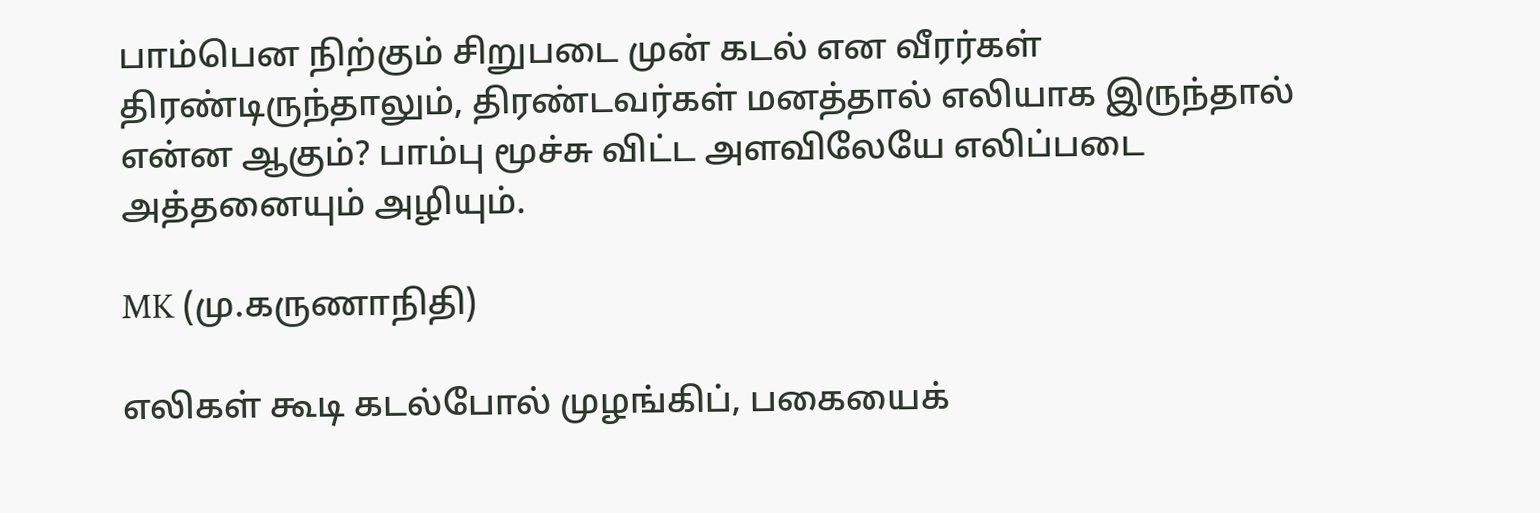பாம்பென நிற்கும் சிறுபடை முன் கடல் என வீரர்கள் திரண்டிருந்தாலும், திரண்டவர்கள் மனத்தால் எலியாக இருந்தால் என்ன ஆகும்? பாம்பு மூச்சு விட்ட அளவிலேயே எலிப்படை அத்தனையும் அழியும்.

MK (மு.கருணாநிதி)

எலிகள் கூடி கடல்போல் முழங்கிப், பகையைக்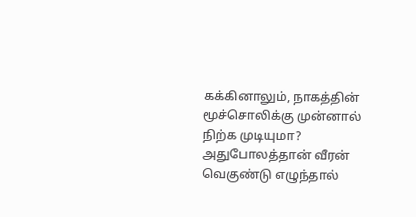கக்கினாலும், நாகத்தின் மூச்சொலிக்கு முன்னால் நிற்க முடியுமா? அதுபோலத்தான் வீரன் வெகுண்டு எழுந்தால்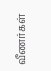வீணர்கள்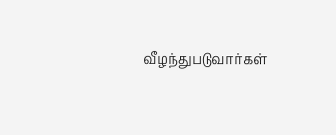வீழந்துபடுவார்கள்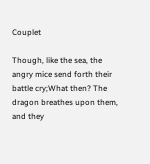Couplet

Though, like the sea, the angry mice send forth their battle cry;What then? The dragon breathes upon them, and they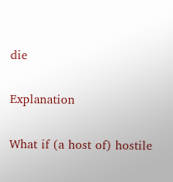die

Explanation

What if (a host of) hostile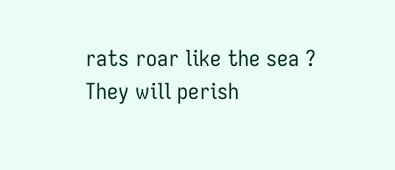rats roar like the sea ? They will perish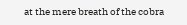at the mere breath of the cobra